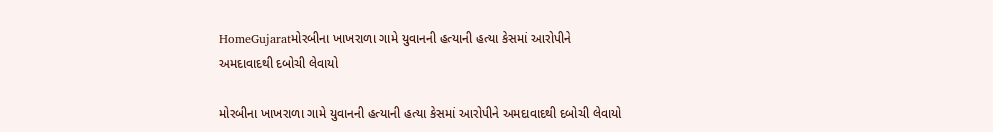HomeGujaratમોરબીના ખાખરાળા ગામે યુવાનની હત્યાની હત્યા કેસમાં આરોપીને અમદાવાદથી દબોચી લેવાયો

મોરબીના ખાખરાળા ગામે યુવાનની હત્યાની હત્યા કેસમાં આરોપીને અમદાવાદથી દબોચી લેવાયો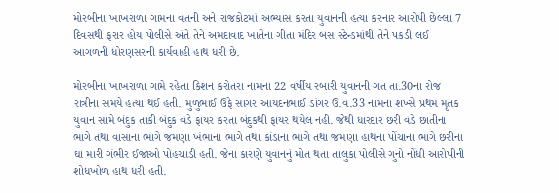મોરબીના ખાખરાળા ગામના વતની અને રાજકોટમાં અભ્યાસ કરતા યુવાનની હત્યા કરનાર આરોપી છેલ્લા 7 દિવસથી ફરાર હોય પોલીસે અંતે તેને અમદાવાદ ખાતેના ગીતા મંદિર બસ સ્ટેન્ડમાંથી તેને પકડી લઈ આગળની ધોરણસરની કાર્યવાહી હાથ ધરી છે.

મોરબીના ખાખરાળા ગામે રહેતા કિશન કરોતરા નામના 22 વર્ષીય રબારી યુવાનની ગત તા.30ના રોજ રાત્રીના સમયે હત્યા થઈ હતી. મુળુભાઈ ઉફે સાગર આયદનભાઈ ડાંગર ઉ.વ.33 નામના શખ્સે પ્રથમ મૃતક યુવાન સામે બંદુક તાકી બંદુક વડે ફાયર કરતા બંદુકથી ફાયર થયેલ નહી. જેથી ધારદાર છરી વડે છાતીના ભાગે તથા વાસાના ભાગે જમણા ખંભાના ભાગે તથા કાંડાના ભાગે તથા જમણા હાથના પોંચાના ભાગે છરીના ઘા મારી ગંભીર ઈજાઓ પોહચાડી હતી. જેના કારણે યુવાનનું મોત થતા તાલુકા પોલીસે ગુનો નોંધી આરોપીની શોધખોળ હાથ ધરી હતી.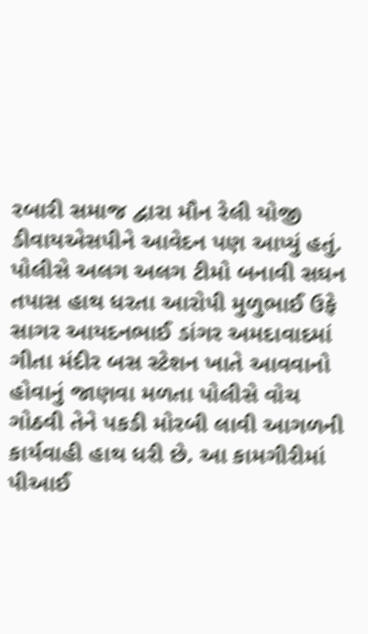રબારી સમાજ દ્વારા મૌન રેલી યોજી ડીવાયએસપીને આવેદન પણ આપ્યું હતું. પોલીસે અલગ અલગ ટીમો બનાવી સઘન તપાસ હાથ ધરતા આરોપી મુળુભાઈ ઉફે સાગર આયદનભાઈ ડાંગર અમદાવાદમાં ગીતા મંદીર બસ સ્ટેશન ખાતે આવવાનો હોવાનું જાણવા મળતા પોલીસે વોચ ગોઠવી તેને પકડી મોરબી લાવી આગળની કાર્યવાહી હાથ ધરી છે. આ કામગીરીમાં પીઆઈ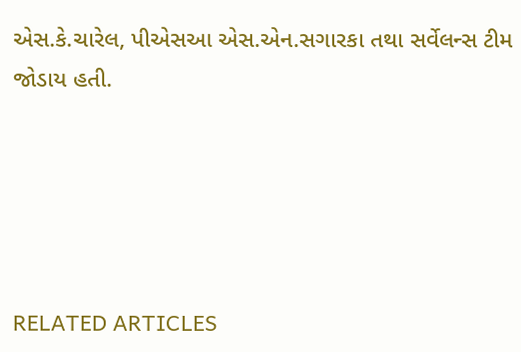એસ.કે.ચારેલ, પીએસઆ એસ.એન.સગારકા તથા સર્વેલન્સ ટીમ જોડાય હતી.





RELATED ARTICLES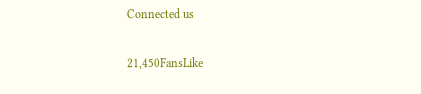Connected us

21,450FansLike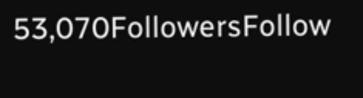53,070FollowersFollow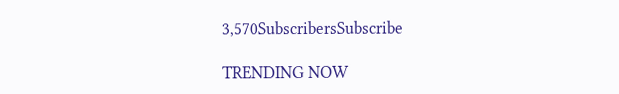3,570SubscribersSubscribe

TRENDING NOW